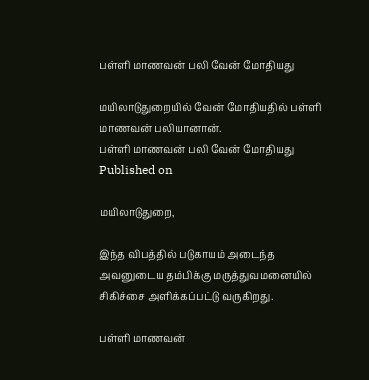பள்ளி மாணவன் பலி வேன் மோதியது

மயிலாடுதுறையில் வேன் மோதியதில் பள்ளி மாணவன் பலியானான்.
பள்ளி மாணவன் பலி வேன் மோதியது
Published on

மயிலாடுதுறை,

இந்த விபத்தில் படுகாயம் அடைந்த அவனுடைய தம்பிக்கு மருத்துவமனையில் சிகிச்சை அளிக்கப்பட்டு வருகிறது.

பள்ளி மாணவன்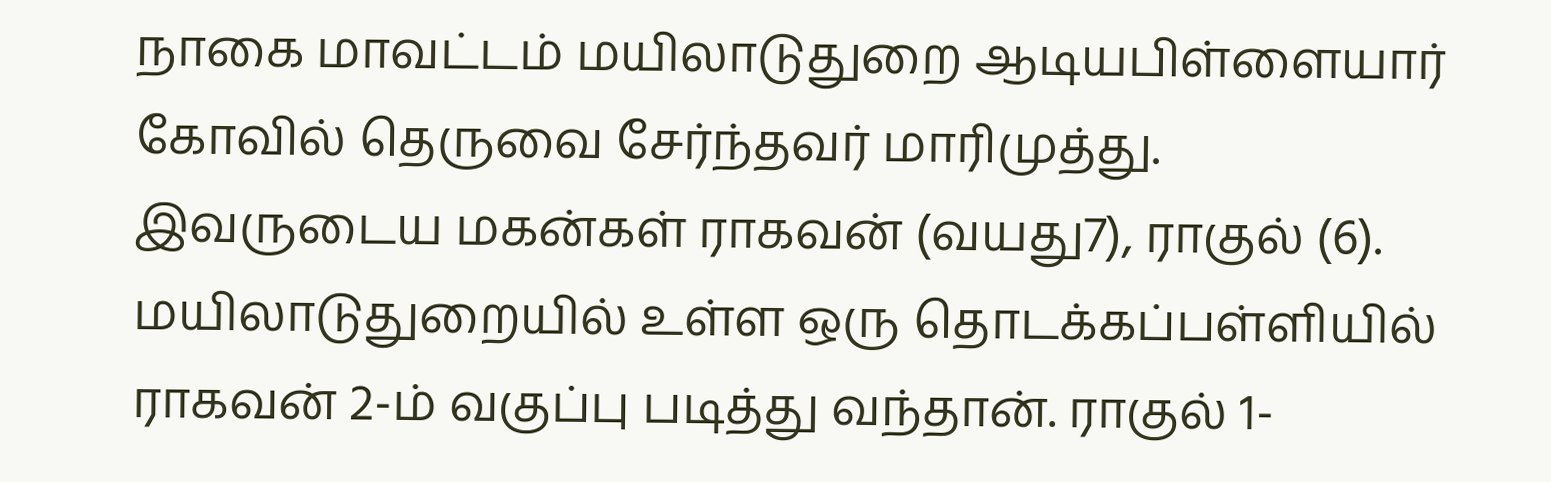நாகை மாவட்டம் மயிலாடுதுறை ஆடியபிள்ளையார் கோவில் தெருவை சேர்ந்தவர் மாரிமுத்து. இவருடைய மகன்கள் ராகவன் (வயது7), ராகுல் (6). மயிலாடுதுறையில் உள்ள ஒரு தொடக்கப்பள்ளியில் ராகவன் 2-ம் வகுப்பு படித்து வந்தான். ராகுல் 1-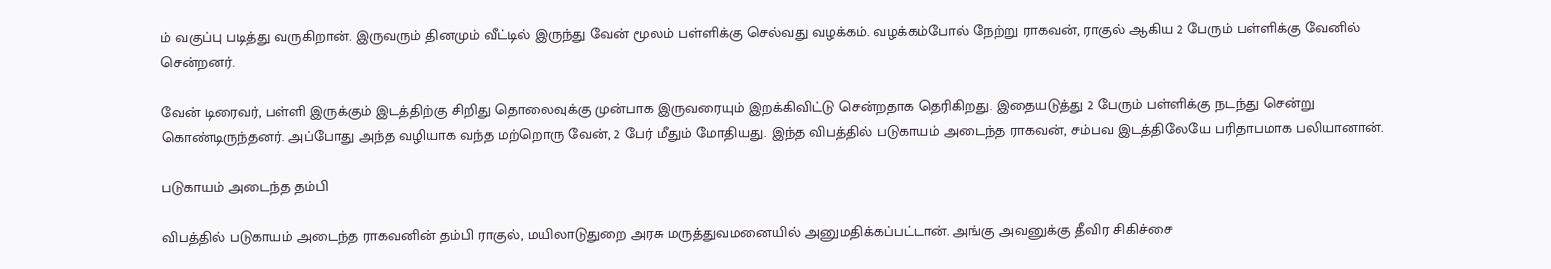ம் வகுப்பு படித்து வருகிறான். இருவரும் தினமும் வீட்டில் இருந்து வேன் மூலம் பள்ளிக்கு செல்வது வழக்கம். வழக்கம்போல் நேற்று ராகவன், ராகுல் ஆகிய 2 பேரும் பள்ளிக்கு வேனில் சென்றனர்.

வேன் டிரைவர், பள்ளி இருக்கும் இடத்திற்கு சிறிது தொலைவுக்கு முன்பாக இருவரையும் இறக்கிவிட்டு சென்றதாக தெரிகிறது. இதையடுத்து 2 பேரும் பள்ளிக்கு நடந்து சென்று கொண்டிருந்தனர். அப்போது அந்த வழியாக வந்த மற்றொரு வேன், 2 பேர் மீதும் மோதியது. இந்த விபத்தில் படுகாயம் அடைந்த ராகவன், சம்பவ இடத்திலேயே பரிதாபமாக பலியானான்.

படுகாயம் அடைந்த தம்பி

விபத்தில் படுகாயம் அடைந்த ராகவனின் தம்பி ராகுல், மயிலாடுதுறை அரசு மருத்துவமனையில் அனுமதிக்கப்பட்டான். அங்கு அவனுக்கு தீவிர சிகிச்சை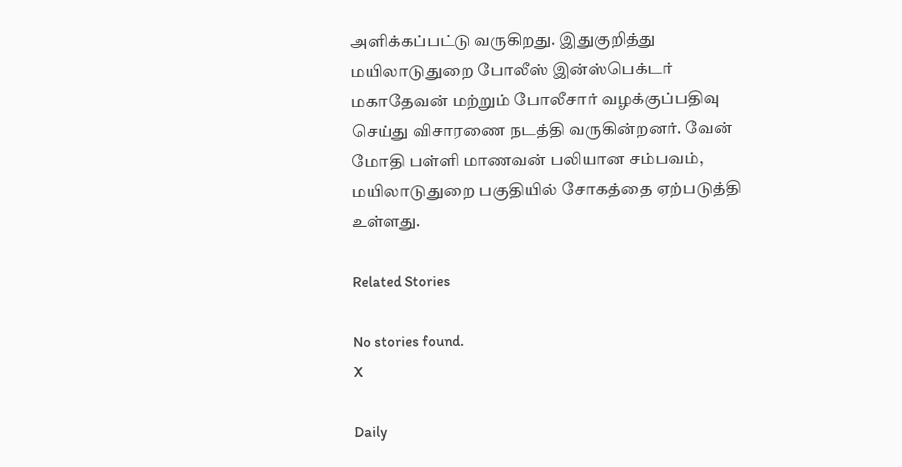அளிக்கப்பட்டு வருகிறது. இதுகுறித்து மயிலாடுதுறை போலீஸ் இன்ஸ்பெக்டர் மகாதேவன் மற்றும் போலீசார் வழக்குப்பதிவு செய்து விசாரணை நடத்தி வருகின்றனர். வேன் மோதி பள்ளி மாணவன் பலியான சம்பவம், மயிலாடுதுறை பகுதியில் சோகத்தை ஏற்படுத்தி உள்ளது.

Related Stories

No stories found.
X

Daily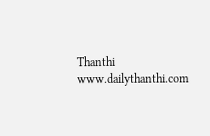Thanthi
www.dailythanthi.com